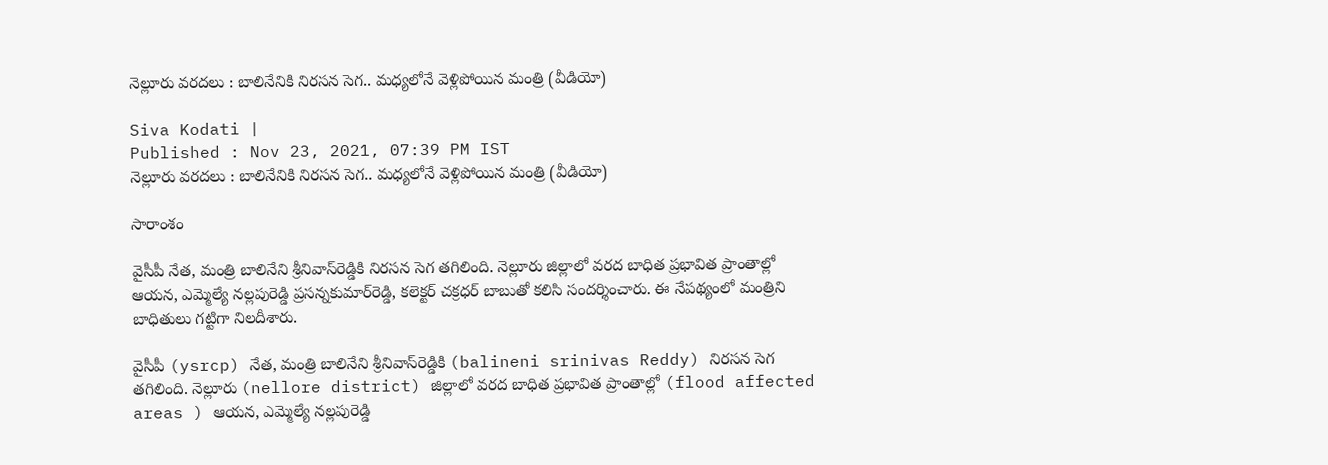నెల్లూరు వరదలు : బాలినేనికి నిరసన సెగ.. మధ్యలోనే వెళ్లిపోయిన మంత్రి (వీడియో)

Siva Kodati |
Published : Nov 23, 2021, 07:39 PM IST
నెల్లూరు వరదలు : బాలినేనికి నిరసన సెగ.. మధ్యలోనే వెళ్లిపోయిన మంత్రి (వీడియో)

సారాంశం

వైసీపీ నేత, మంత్రి బాలినేని శ్రీనివాస్‌రెడ్డికి నిరసన సెగ తగిలింది. నెల్లూరు జిల్లాలో వరద బాధిత ప్రభావిత ప్రాంతాల్లో ఆయన, ఎమ్మెల్యే నల్లపురెడ్డి ప్రసన్నకుమార్‌రెడ్డి, కలెక్టర్ చక్రధర్‌ బాబుతో కలిసి సందర్శించారు. ఈ నేపథ్యంలో మంత్రిని బాధితులు గట్టిగా నిలదీశారు.

వైసీపీ (ysrcp) నేత, మంత్రి బాలినేని శ్రీనివాస్‌రెడ్డికి (balineni srinivas Reddy) నిరసన సెగ తగిలింది. నెల్లూరు (nellore district) జిల్లాలో వరద బాధిత ప్రభావిత ప్రాంతాల్లో (flood affected areas ) ఆయన, ఎమ్మెల్యే నల్లపురెడ్డి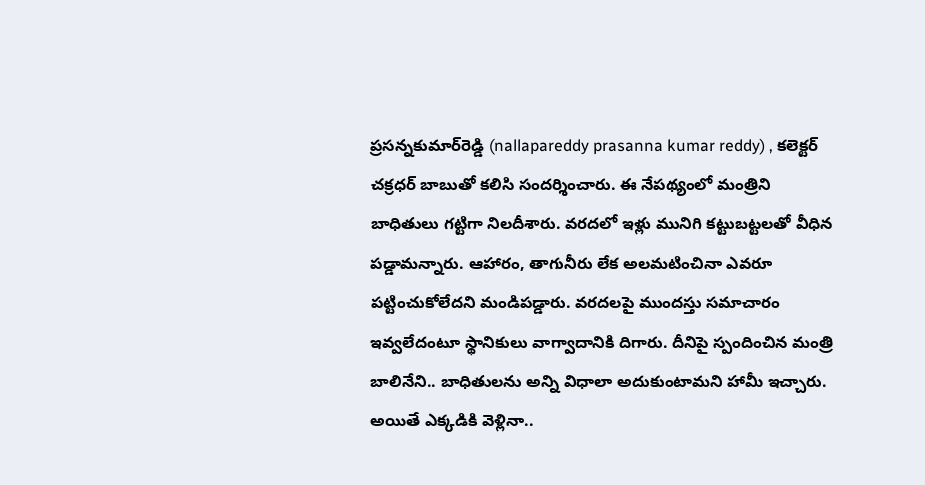ప్రసన్నకుమార్‌రెడ్డి (nallapareddy prasanna kumar reddy) , కలెక్టర్ చక్రధర్‌ బాబుతో కలిసి సందర్శించారు. ఈ నేపథ్యంలో మంత్రిని బాధితులు గట్టిగా నిలదీశారు. వరదలో ఇళ్లు మునిగి కట్టుబట్టలతో వీధిన పడ్డామన్నారు. ఆహారం, తాగునీరు లేక అలమటించినా ఎవరూ పట్టించుకోలేదని మండిపడ్డారు. వరదలపై ముందస్తు సమాచారం ఇవ్వలేదంటూ స్థానికులు వాగ్వాదానికి దిగారు. దీనిపై స్పందించిన మంత్రి బాలినేని.. బాధితులను అన్ని విధాలా అదుకుంటామని హామీ ఇచ్చారు. అయితే ఎక్కడికి వెళ్లినా..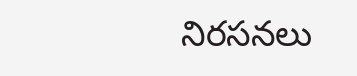నిరసనలు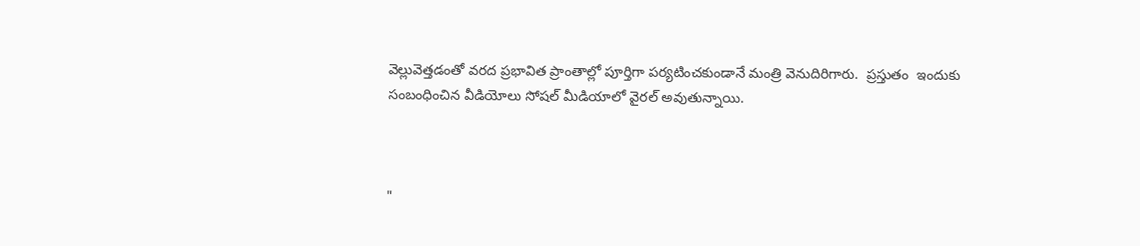వెల్లువెత్తడంతో వరద ప్రభావిత ప్రాంతాల్లో పూర్తిగా పర్యటించకుండానే మంత్రి వెనుదిరిగారు.  ప్రస్తుతం  ఇందుకు సంబంధించిన వీడియోలు సోషల్ మీడియాలో వైరల్ అవుతున్నాయి.



"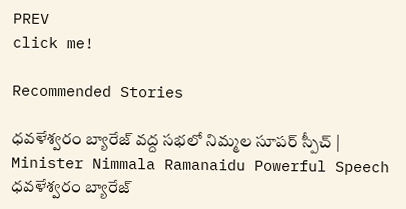PREV
click me!

Recommended Stories

ధవళేశ్వరం బ్యారేజ్ వద్ద సభలో నిమ్మల సూపర్ స్పీచ్ | Minister Nimmala Ramanaidu Powerful Speech
ధవళేశ్వరం బ్యారేజ్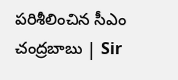పరిశీలించిన సీఎం చంద్రబాబు | Sir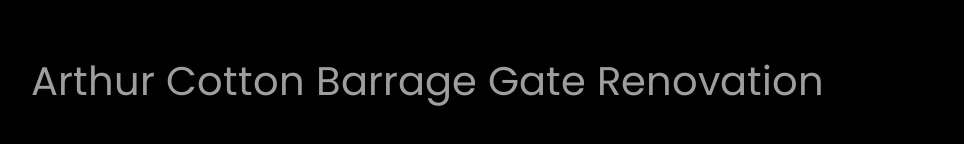Arthur Cotton Barrage Gate Renovation